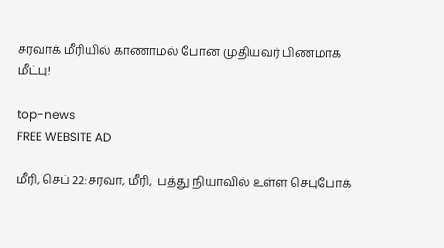சரவாக் மீரியில் காணாமல் போன முதியவர் பிணமாக மீட்பு!

top-news
FREE WEBSITE AD

மீரி, செப் 22:சரவா, மீரி,  பத்து நியாவில் உள்ள செபுபோக்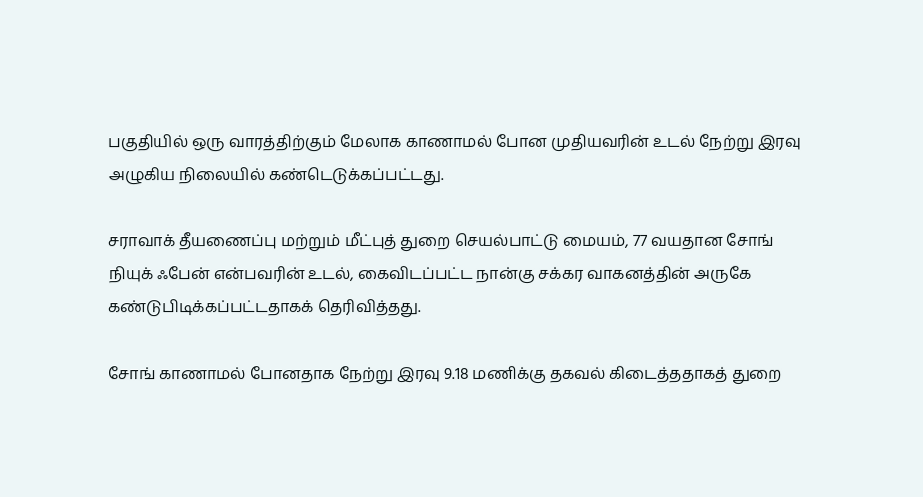பகுதியில் ஒரு வாரத்திற்கும் மேலாக காணாமல் போன முதியவரின் உடல் நேற்று இரவு அழுகிய நிலையில் கண்டெடுக்கப்பட்டது.

சராவாக் தீயணைப்பு மற்றும் மீட்புத் துறை செயல்பாட்டு மையம், 77 வயதான சோங் நியுக் ஃபேன் என்பவரின் உடல், கைவிடப்பட்ட நான்கு சக்கர வாகனத்தின் அருகே கண்டுபிடிக்கப்பட்டதாகக் தெரிவித்தது.

சோங் காணாமல் போனதாக நேற்று இரவு 9.18 மணிக்கு தகவல் கிடைத்ததாகத் துறை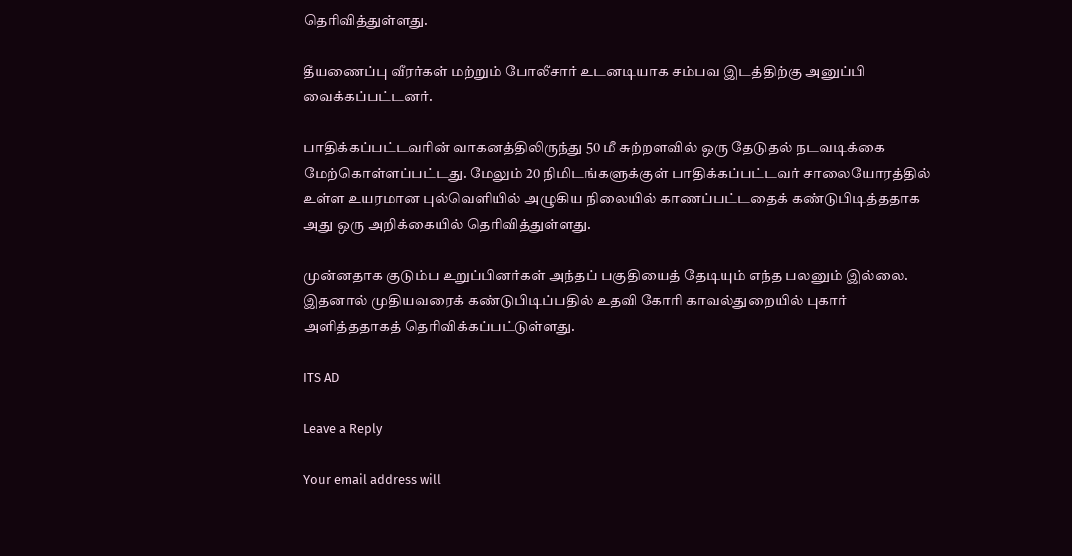தெரிவித்துள்ளது.

தீயணைப்பு வீரர்கள் மற்றும் போலீசார் உடனடியாக சம்பவ இடத்திற்கு அனுப்பி வைக்கப்பட்டனர்.

பாதிக்கப்பட்டவரின் வாகனத்திலிருந்து 50 மீ சுற்றளவில் ஒரு தேடுதல் நடவடிக்கை மேற்கொள்ளப்பட்டது. மேலும் 20 நிமிடங்களுக்குள் பாதிக்கப்பட்டவர் சாலையோரத்தில் உள்ள உயரமான புல்வெளியில் அழுகிய நிலையில் காணப்பட்டதைக் கண்டுபிடித்ததாக அது ஒரு அறிக்கையில் தெரிவித்துள்ளது.

முன்னதாக குடும்ப உறுப்பினர்கள் அந்தப் பகுதியைத் தேடியும் எந்த பலனும் இல்லை. இதனால் முதியவரைக் கண்டுபிடிப்பதில் உதவி கோரி காவல்துறையில் புகார் அளித்ததாகத் தெரிவிக்கப்பட்டுள்ளது.

ITS AD

Leave a Reply

Your email address will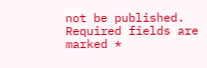not be published. Required fields are marked *